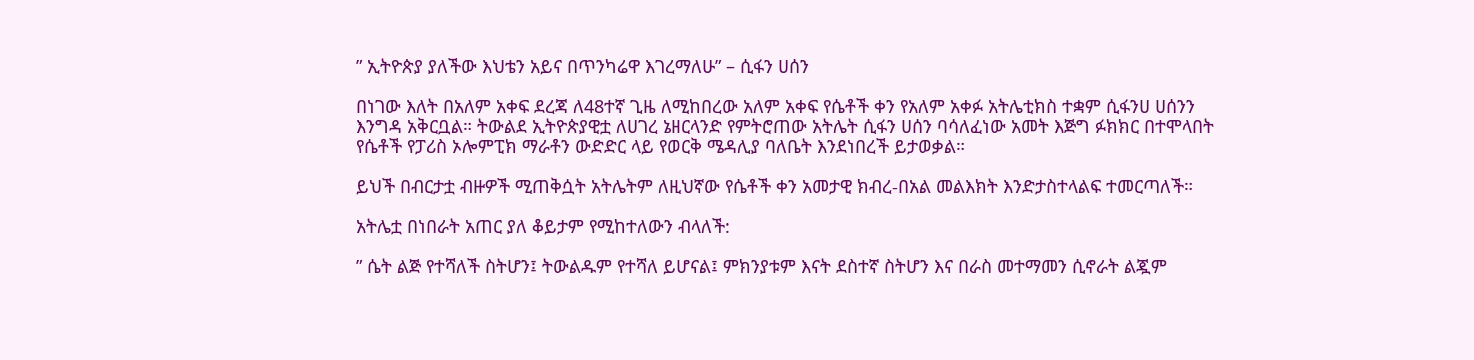” ኢትዮጵያ ያለችው እህቴን አይና በጥንካሬዋ እገረማለሁ” – ሲፋን ሀሰን

በነገው እለት በአለም አቀፍ ደረጃ ለ48ተኛ ጊዜ ለሚከበረው አለም አቀፍ የሴቶች ቀን የአለም አቀፉ አትሌቲክስ ተቋም ሲፋንሀ ሀሰንን እንግዳ አቅርቧል። ትውልደ ኢትዮጵያዊቷ ለሀገረ ኔዘርላንድ የምትሮጠው አትሌት ሲፋን ሀሰን ባሳለፈነው አመት እጅግ ፉክክር በተሞላበት የሴቶች የፓሪስ ኦሎምፒክ ማራቶን ውድድር ላይ የወርቅ ሜዳሊያ ባለቤት እንደነበረች ይታወቃል።

ይህች በብርታቷ ብዙዎች ሚጠቅሷት አትሌትም ለዚህኛው የሴቶች ቀን አመታዊ ክብረ-በአል መልእክት እንድታስተላልፍ ተመርጣለች።

አትሌቷ በነበራት አጠር ያለ ቆይታም የሚከተለውን ብላለች:

” ሴት ልጅ የተሻለች ስትሆን፤ ትውልዱም የተሻለ ይሆናል፤ ምክንያቱም እናት ደስተኛ ስትሆን እና በራስ መተማመን ሲኖራት ልጇም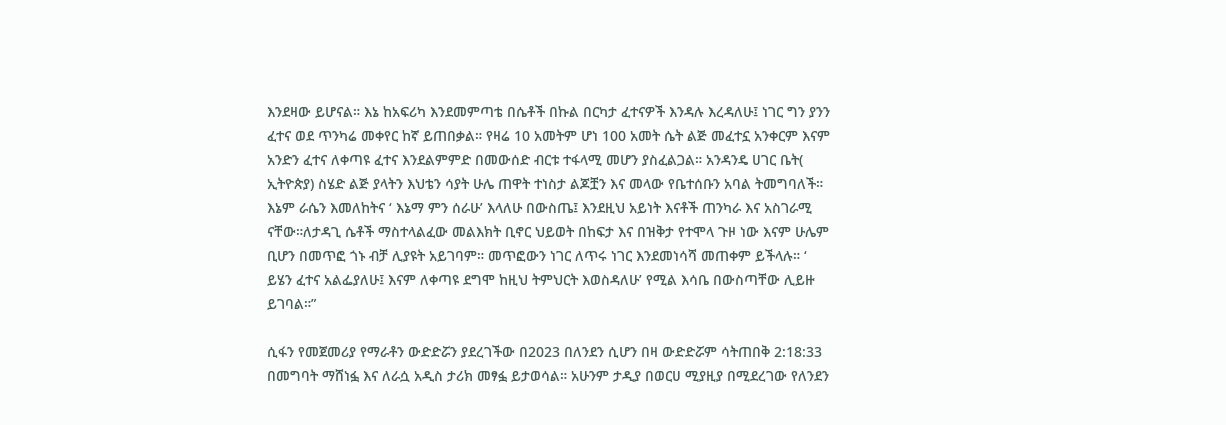እንደዛው ይሆናል። እኔ ከአፍሪካ እንደመምጣቴ በሴቶች በኩል በርካታ ፈተናዎች እንዳሉ እረዳለሁ፤ ነገር ግን ያንን ፈተና ወደ ጥንካሬ መቀየር ከኛ ይጠበቃል። የዛሬ 10 አመትም ሆነ 100 አመት ሴት ልጅ መፈተኗ አንቀርም እናም አንድን ፈተና ለቀጣዩ ፈተና እንደልምምድ በመውሰድ ብርቱ ተፋላሚ መሆን ያስፈልጋል። አንዳንዴ ሀገር ቤት( ኢትዮጵያ) ስሄድ ልጅ ያላትን እህቴን ሳያት ሁሌ ጠዋት ተነስታ ልጆቿን እና መላው የቤተሰቡን አባል ትመግባለች። እኔም ራሴን እመለከትና ‘ እኔማ ምን ሰራሁ’ እላለሁ በውስጤ፤ እንደዚህ አይነት እናቶች ጠንካራ እና አስገራሚ  ናቸው።ለታዳጊ ሴቶች ማስተላልፈው መልእክት ቢኖር ህይወት በከፍታ እና በዝቅታ የተሞላ ጉዞ ነው እናም ሁሌም ቢሆን በመጥፎ ጎኑ ብቻ ሊያዩት አይገባም። መጥፎውን ነገር ለጥሩ ነገር እንደመነሳሻ መጠቀም ይችላሉ። ‘ ይሄን ፈተና አልፌያለሁ፤ እናም ለቀጣዩ ደግሞ ከዚህ ትምህርት እወስዳለሁ’ የሚል እሳቤ በውስጣቸው ሊይዙ ይገባል።”

ሲፋን የመጀመሪያ የማራቶን ውድድሯን ያደረገችው በ2023 በለንደን ሲሆን በዛ ውድድሯም ሳትጠበቅ 2:18:33 በመግባት ማሸነፏ እና ለራሷ አዲስ ታሪክ መፃፏ ይታወሳል። አሁንም ታዲያ በወርሀ ሚያዚያ በሚደረገው የለንደን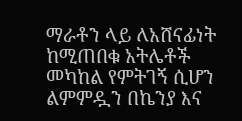ማራቶን ላይ ለአሸናፊነት ከሚጠበቁ አትሌቶች መካከል የምትገኝ ሲሆን ልምምዷን በኬንያ እና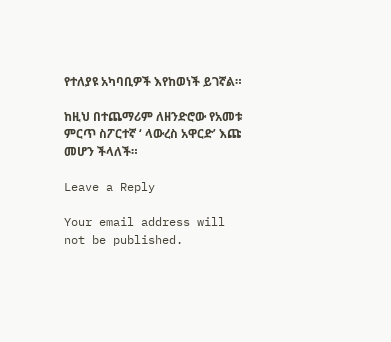የተለያዩ አካባቢዎች እየከወነች ይገኛል።

ከዚህ በተጨማሪም ለዘንድሮው የአመቱ ምርጥ ስፖርተኛ ‘ ላውረስ አዋርድ’ እጩ መሆን ችላለች።

Leave a Reply

Your email address will not be published.